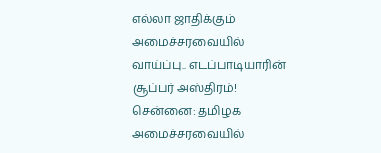எல்லா ஜாதிக்கும் அமைச்சரவையில் வாய்ப்பு.. எடப்பாடியாரின் சூப்பர் அஸ்திரம்!
சென்னை: தமிழக அமைச்சரவையில்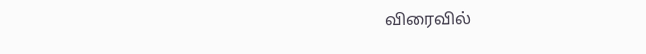விரைவில்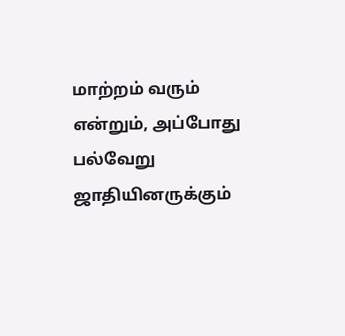மாற்றம் வரும் என்றும், அப்போது பல்வேறு ஜாதியினருக்கும்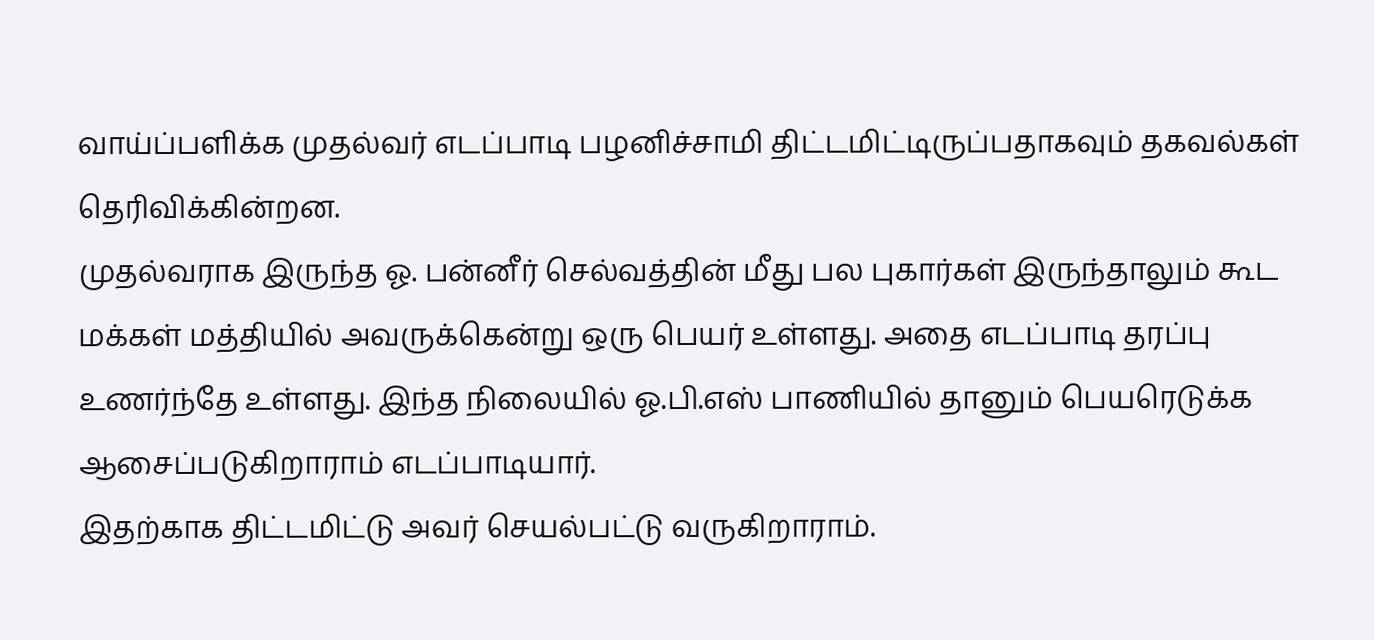வாய்ப்பளிக்க முதல்வர் எடப்பாடி பழனிச்சாமி திட்டமிட்டிருப்பதாகவும் தகவல்கள் தெரிவிக்கின்றன.
முதல்வராக இருந்த ஓ. பன்னீர் செல்வத்தின் மீது பல புகார்கள் இருந்தாலும் கூட மக்கள் மத்தியில் அவருக்கென்று ஒரு பெயர் உள்ளது. அதை எடப்பாடி தரப்பு உணர்ந்தே உள்ளது. இந்த நிலையில் ஓ.பி.எஸ் பாணியில் தானும் பெயரெடுக்க ஆசைப்படுகிறாராம் எடப்பாடியார்.
இதற்காக திட்டமிட்டு அவர் செயல்பட்டு வருகிறாராம்.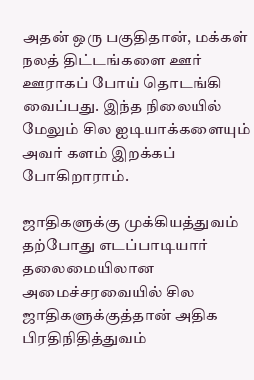அதன் ஒரு பகுதிதான், மக்கள் நலத் திட்டங்களை ஊர் ஊராகப் போய் தொடங்கி வைப்பது. இந்த நிலையில் மேலும் சில ஐடியாக்களையும் அவர் களம் இறக்கப் போகிறாராம்.

ஜாதிகளுக்கு முக்கியத்துவம்
தற்போது எடப்பாடியார் தலைமையிலான அமைச்சரவையில் சில ஜாதிகளுக்குத்தான் அதிக பிரதிநிதித்துவம்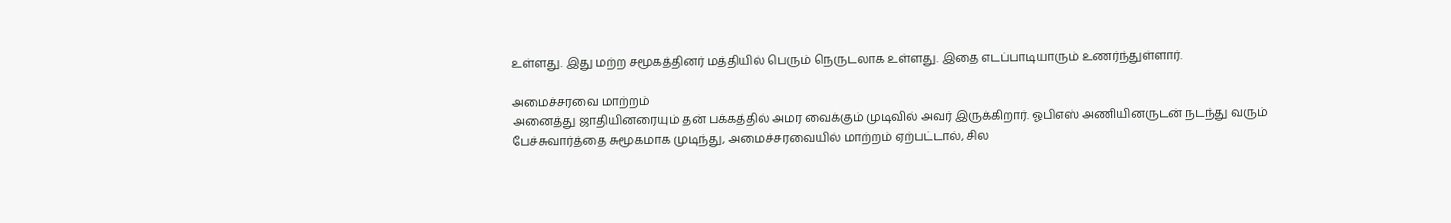உள்ளது. இது மற்ற சமூகத்தினர் மத்தியில் பெரும் நெருடலாக உள்ளது. இதை எடப்பாடியாரும் உணர்ந்துள்ளார்.

அமைச்சரவை மாற்றம்
அனைத்து ஜாதியினரையும் தன் பக்கத்தில் அமர வைக்கும் முடிவில் அவர் இருக்கிறார். ஓபிஎஸ் அணியினருடன் நடந்து வரும் பேச்சுவார்த்தை சுமூகமாக முடிந்து, அமைச்சரவையில் மாற்றம் ஏற்பட்டால், சில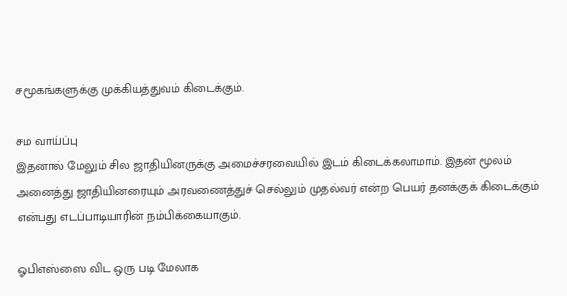சமூகங்களுக்கு முக்கியத்துவம் கிடைக்கும்.

சம வாய்ப்பு
இதனால் மேலும் சில ஜாதியினருக்கு அமைச்சரவையில் இடம் கிடைக்கலாமாம். இதன் மூலம் அனைத்து ஜாதியினரையும் அரவணைத்துச் செல்லும் முதல்வர் என்ற பெயர் தனக்குக் கிடைக்கும் என்பது எடப்பாடியாரின் நம்பிக்கையாகும்.

ஓபிஎஸ்ஸை விட ஒரு படி மேலாக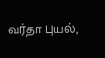வர்தா புயல்,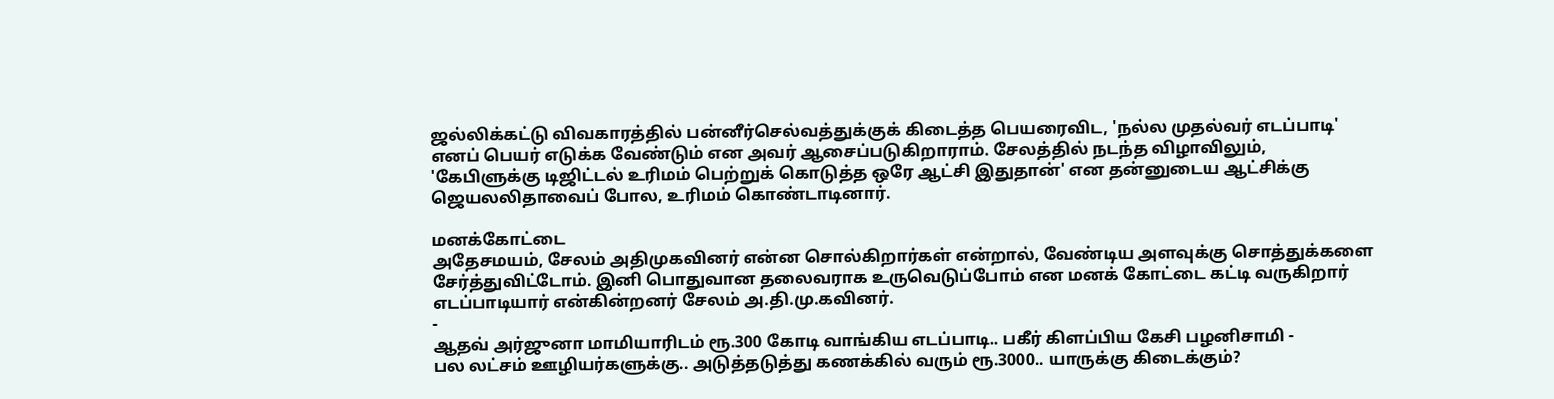ஜல்லிக்கட்டு விவகாரத்தில் பன்னீர்செல்வத்துக்குக் கிடைத்த பெயரைவிட, 'நல்ல முதல்வர் எடப்பாடி' எனப் பெயர் எடுக்க வேண்டும் என அவர் ஆசைப்படுகிறாராம். சேலத்தில் நடந்த விழாவிலும், 'கேபிளுக்கு டிஜிட்டல் உரிமம் பெற்றுக் கொடுத்த ஒரே ஆட்சி இதுதான்' என தன்னுடைய ஆட்சிக்கு ஜெயலலிதாவைப் போல, உரிமம் கொண்டாடினார்.

மனக்கோட்டை
அதேசமயம், சேலம் அதிமுகவினர் என்ன சொல்கிறார்கள் என்றால், வேண்டிய அளவுக்கு சொத்துக்களை சேர்த்துவிட்டோம். இனி பொதுவான தலைவராக உருவெடுப்போம் என மனக் கோட்டை கட்டி வருகிறார் எடப்பாடியார் என்கின்றனர் சேலம் அ.தி.மு.கவினர்.
-
ஆதவ் அர்ஜுனா மாமியாரிடம் ரூ.300 கோடி வாங்கிய எடப்பாடி.. பகீர் கிளப்பிய கேசி பழனிசாமி -
பல லட்சம் ஊழியர்களுக்கு.. அடுத்தடுத்து கணக்கில் வரும் ரூ.3000.. யாருக்கு கிடைக்கும்?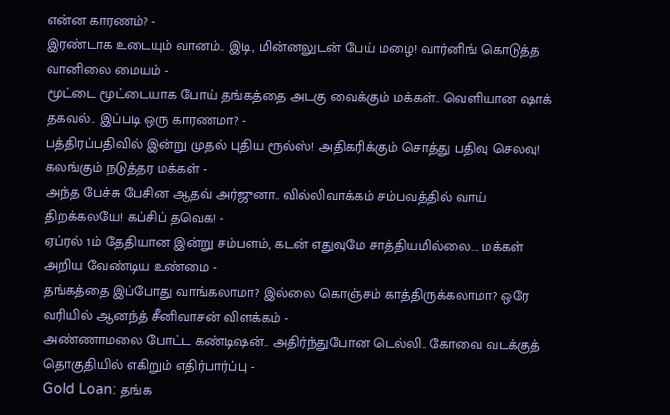என்ன காரணம்? -
இரண்டாக உடையும் வானம்.. இடி, மின்னலுடன் பேய் மழை! வார்னிங் கொடுத்த வானிலை மையம் -
மூட்டை மூட்டையாக போய் தங்கத்தை அடகு வைக்கும் மக்கள்.. வெளியான ஷாக் தகவல்.. இப்படி ஒரு காரணமா? -
பத்திரப்பதிவில் இன்று முதல் புதிய ரூல்ஸ்! அதிகரிக்கும் சொத்து பதிவு செலவு! கலங்கும் நடுத்தர மக்கள் -
அந்த பேச்சு பேசின ஆதவ் அர்ஜுனா.. வில்லிவாக்கம் சம்பவத்தில் வாய் திறக்கலயே! கப்சிப் தவெக! -
ஏப்ரல் 1ம் தேதியான இன்று சம்பளம், கடன் எதுவுமே சாத்தியமில்லை... மக்கள் அறிய வேண்டிய உண்மை -
தங்கத்தை இப்போது வாங்கலாமா? இல்லை கொஞ்சம் காத்திருக்கலாமா? ஒரே வரியில் ஆனந்த் சீனிவாசன் விளக்கம் -
அண்ணாமலை போட்ட கண்டிஷன்.. அதிர்ந்துபோன டெல்லி.. கோவை வடக்குத் தொகுதியில் எகிறும் எதிர்பார்ப்பு -
Gold Loan: தங்க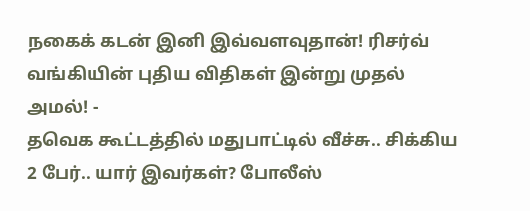நகைக் கடன் இனி இவ்வளவுதான்! ரிசர்வ் வங்கியின் புதிய விதிகள் இன்று முதல் அமல்! -
தவெக கூட்டத்தில் மதுபாட்டில் வீச்சு.. சிக்கிய 2 பேர்.. யார் இவர்கள்? போலீஸ்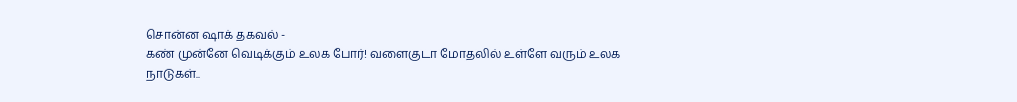சொன்ன ஷாக் தகவல் -
கண் முன்னே வெடிக்கும் உலக போர்! வளைகுடா மோதலில் உள்ளே வரும் உலக நாடுகள்..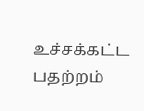உச்சக்கட்ட பதற்றம்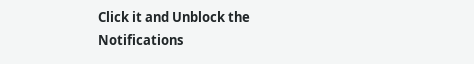Click it and Unblock the Notifications